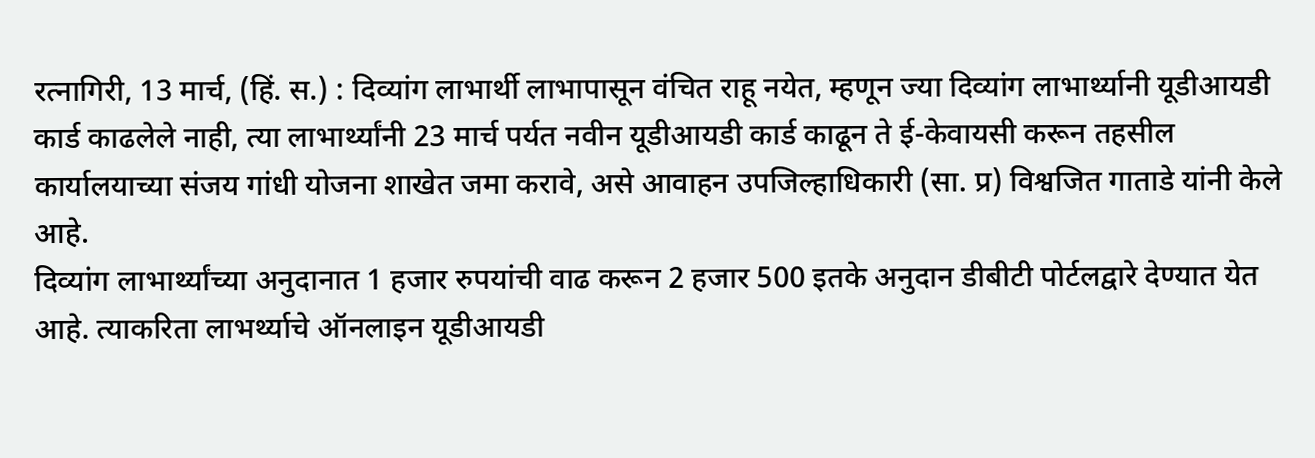रत्नागिरी, 13 मार्च, (हिं. स.) : दिव्यांग लाभार्थी लाभापासून वंचित राहू नयेत, म्हणून ज्या दिव्यांग लाभार्थ्यानी यूडीआयडी कार्ड काढलेले नाही, त्या लाभार्थ्यांनी 23 मार्च पर्यत नवीन यूडीआयडी कार्ड काढून ते ई-केवायसी करून तहसील कार्यालयाच्या संजय गांधी योजना शाखेत जमा करावे, असे आवाहन उपजिल्हाधिकारी (सा. प्र) विश्वजित गाताडे यांनी केले आहे.
दिव्यांग लाभार्थ्यांच्या अनुदानात 1 हजार रुपयांची वाढ करून 2 हजार 500 इतके अनुदान डीबीटी पोर्टलद्वारे देण्यात येत आहे. त्याकरिता लाभर्थ्याचे ऑनलाइन यूडीआयडी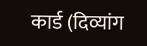कार्ड (दिव्यांग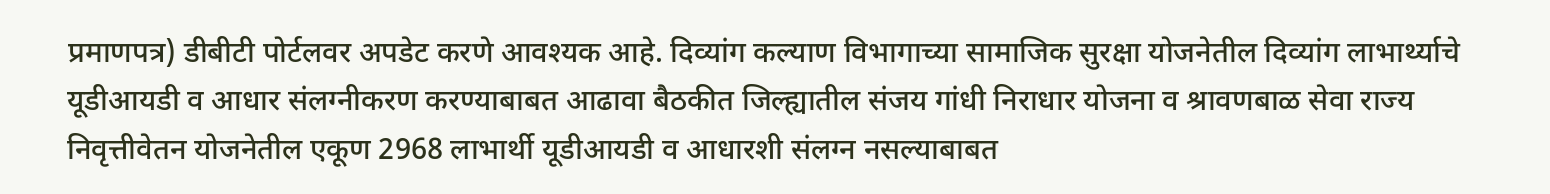प्रमाणपत्र) डीबीटी पोर्टलवर अपडेट करणे आवश्यक आहे. दिव्यांग कल्याण विभागाच्या सामाजिक सुरक्षा योजनेतील दिव्यांग लाभार्थ्याचे यूडीआयडी व आधार संलग्नीकरण करण्याबाबत आढावा बैठकीत जिल्ह्यातील संजय गांधी निराधार योजना व श्रावणबाळ सेवा राज्य निवृत्तीवेतन योजनेतील एकूण 2968 लाभार्थी यूडीआयडी व आधारशी संलग्न नसल्याबाबत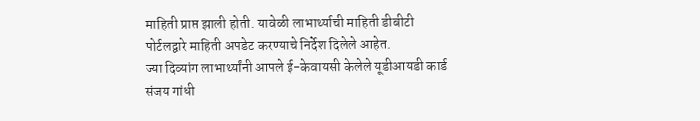माहिती प्राप्त झाली होती. यावेळी लाभार्थ्याची माहिती डीबीटी पोर्टलद्वारे माहिती अपडेट करण्याचे निर्देश दिलेले आहेत.
ज्या दिव्यांग लाभार्थ्यांनी आपले ई-केवायसी केलेले यूडीआयडी कार्ड संजय गांधी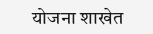योजना शाखेत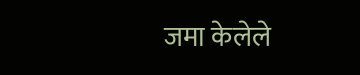जमा केलेले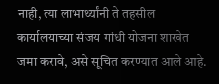नाही, त्या लाभार्थ्यांनी ते तहसील कार्यालयाच्या संजय गांधी योजना शाखेत जमा करावे, असे सूचित करण्यात आले आहे.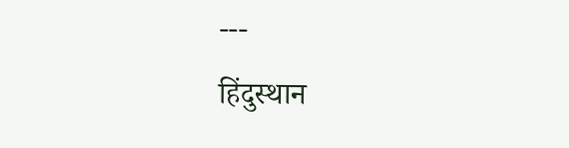---
हिंदुस्थान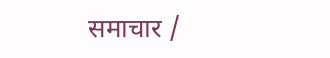समाचार /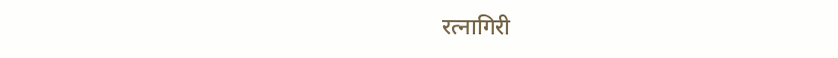रत्नागिरी